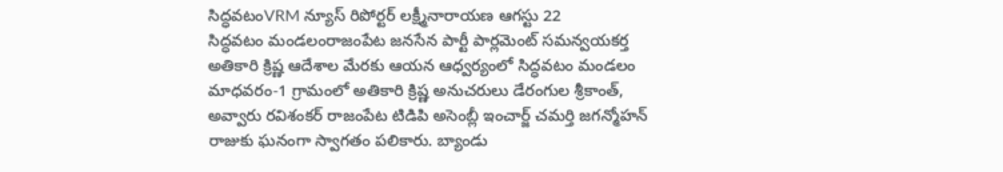సిద్ధవటంVRM న్యూస్ రిపోర్టర్ లక్ష్మీనారాయణ ఆగస్టు 22
సిద్ధవటం మండలంరాజంపేట జనసేన పార్టీ పార్లమెంట్ సమన్వయకర్త అతికారి క్రిష్ణ ఆదేశాల మేరకు ఆయన ఆధ్వర్యంలో సిద్ధవటం మండలం మాధవరం-1 గ్రామంలో అతికారి క్రిష్ణ అనుచరులు డేరంగుల శ్రీకాంత్, అవ్వారు రవిశంకర్ రాజంపేట టిడిపి అసెంబ్లీ ఇంచార్జ్ చమర్తి జగన్మోహన్ రాజుకు ఘనంగా స్వాగతం పలికారు. బ్యాండు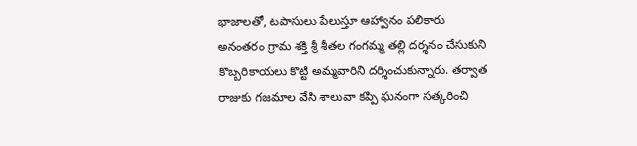భాజాలతో, టపాసులు పేలుస్తూ ఆహ్వానం పలికారు అనంతరం గ్రామ శక్తి శ్రీ శీతల గంగమ్మ తల్లి దర్శనం చేసుకుని కొబ్బరికాయలు కొట్టి అమ్మవారిని దర్శించుకున్నారు. తర్వాత రాజుకు గజమాల వేసి శాలువా కప్పి ఘనంగా సత్కరించి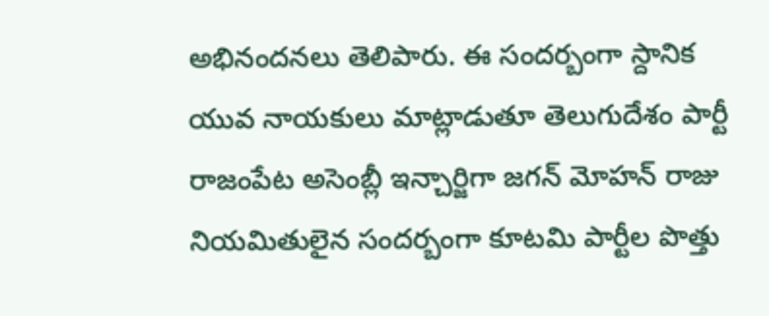అభినందనలు తెలిపారు. ఈ సందర్బంగా స్దానిక యువ నాయకులు మాట్లాడుతూ తెలుగుదేశం పార్టీ రాజంపేట అసెంబ్లీ ఇన్చార్జిగా జగన్ మోహన్ రాజు నియమితులైన సందర్బంగా కూటమి పార్టీల పొత్తు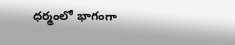ధర్మంలో భాగంగా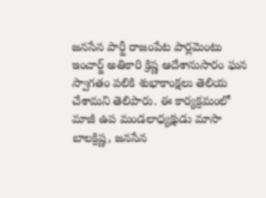జనసేన పార్టీ రాజంపేట పార్లమెంటు ఇంచార్జ్ అతికారి క్రిష్ణ ఆదేశానుసారం ఘన స్వాగతం పలికి శుభాకాంక్షలు తెలియ చేశామని తెలిపారు. ఈ కార్యక్రమంలో మాజీ ఉప మండలాధ్యక్షుడు మాసా బాలక్రిష్ణ, జనసేన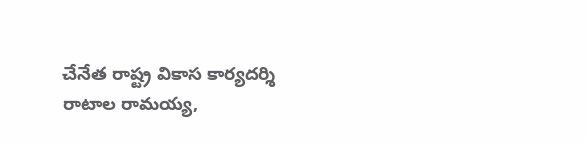చేనేత రాష్ట్ర వికాస కార్యదర్శి రాటాల రామయ్య,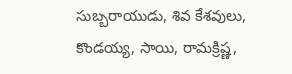సుబ్బరాయుడు, శివ కేశవులు, కొండయ్య, సాయి, రామక్రిష్ణ,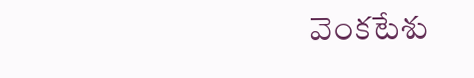వెంకటేశు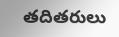తదితరులు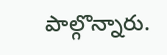పాల్గొన్నారు.